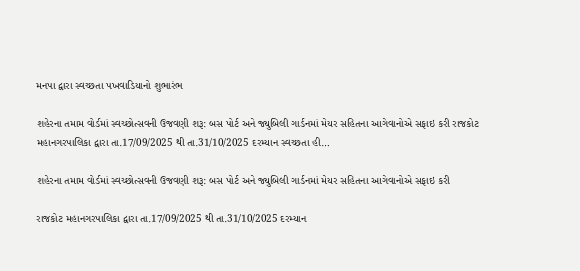મનપા દ્વારા સ્વચ્છતા પખવાડિયાનો શુભારંભ

શહેરના તમામ વોર્ડમાં સ્વચ્છોત્સવની ઉજવણી શરૂ: બસ પોર્ટ અને જ્યુબિલી ગાર્ડનમાં મેયર સહિતના આગેવાનોએ સફાઇ કરી રાજકોટ મહાનગરપાલિકા દ્વારા તા.17/09/2025 થી તા.31/10/2025 દરમ્યાન સ્વચ્છતા હી…

શહેરના તમામ વોર્ડમાં સ્વચ્છોત્સવની ઉજવણી શરૂ: બસ પોર્ટ અને જ્યુબિલી ગાર્ડનમાં મેયર સહિતના આગેવાનોએ સફાઇ કરી

રાજકોટ મહાનગરપાલિકા દ્વારા તા.17/09/2025 થી તા.31/10/2025 દરમ્યાન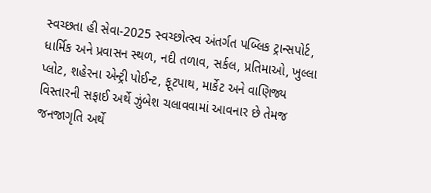સ્વચ્છતા હી સેવા-2025 સ્વચ્છોત્સ્વ અંતર્ગત પબ્લિક ટ્રાન્સપોર્ટ, ધાર્મિક અને પ્રવાસન સ્થળ, નદી તળાવ, સર્કલ, પ્રતિમાઓ, ખુલ્લા પ્લોટ, શહેરના એન્ટ્રી પોઈન્ટ, ફૂટપાથ, માર્કેટ અને વાણિજ્ય વિસ્તારની સફાઈ અર્થે ઝુંબેશ ચલાવવામાં આવનાર છે તેમજ જનજાગૃતિ અર્થે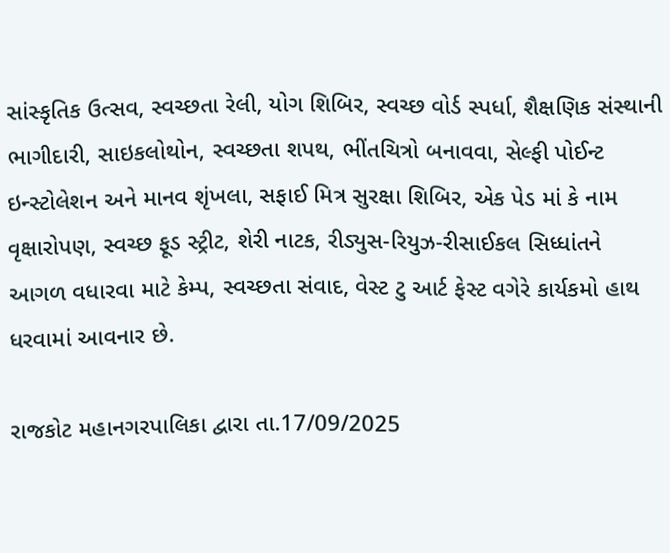સાંસ્કૃતિક ઉત્સવ, સ્વચ્છતા રેલી, યોગ શિબિર, સ્વચ્છ વોર્ડ સ્પર્ધા, શૈક્ષણિક સંસ્થાની ભાગીદારી, સાઇકલોથોન, સ્વચ્છતા શપથ, ભીંતચિત્રો બનાવવા, સેલ્ફી પોઈન્ટ ઇન્સ્ટોલેશન અને માનવ શૃંખલા, સફાઈ મિત્ર સુરક્ષા શિબિર, એક પેડ માં કે નામ વૃક્ષારોપણ, સ્વચ્છ ફૂડ સ્ટ્રીટ, શેરી નાટક, રીડ્યુસ-રિયુઝ-રીસાઈકલ સિધ્ધાંતને આગળ વધારવા માટે કેમ્પ, સ્વચ્છતા સંવાદ, વેસ્ટ ટુ આર્ટ ફેસ્ટ વગેરે કાર્યકમો હાથ ધરવામાં આવનાર છે.

રાજકોટ મહાનગરપાલિકા દ્વારા તા.17/09/2025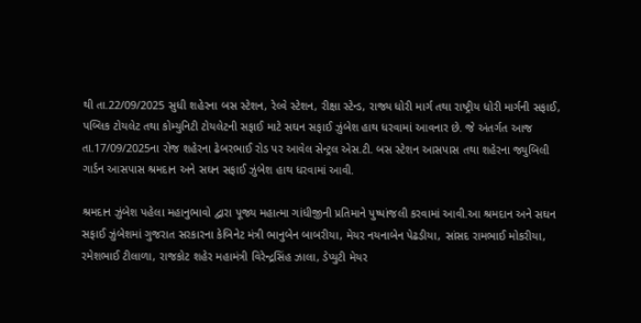થી તા.22/09/2025 સુધી શહેરના બસ સ્ટેશન, રેલ્વે સ્ટેશન, રીક્ષા સ્ટેન્ડ, રાજ્ય ધોરી માર્ગ તથા રાષ્ટ્રીય ધોરી માર્ગની સફાઈ, પબ્લિક ટોયલેટ તથા કોમ્યુનિટી ટોયલેટની સફાઈ માટે સઘન સફાઈ ઝુંબેશ હાથ ધરવામાં આવનાર છે. જે અંતર્ગત આજ તા.17/09/2025ના રોજ શહેરના ઢેબરભાઈ રોડ પર આવેલ સેન્ટ્રલ એસ.ટી. બસ સ્ટેશન આસપાસ તથા શહેરના જ્યુબિલી ગાર્ડન આસપાસ શ્રમદાન અને સઘન સફાઈ ઝુંબેશ હાથ ધરવામાં આવી.

શ્રમદાન ઝુંબેશ પહેલા મહાનુભાવો દ્વારા પૂજ્ય મહાત્મા ગાંધીજીની પ્રતિમાને પુષ્પાંજલી કરવામાં આવી.આ શ્રમદાન અને સઘન સફાઈ ઝુંબેશમાં ગુજરાત સરકારના કેબિનેટ મંત્રી ભાનુબેન બાબરીયા, મેયર નયનાબેન પેઢડીયા, સાંસદ રામભાઈ મોકરીયા, રમેશભાઈ ટીલાળા, રાજકોટ શહેર મહામંત્રી વિરેન્દ્રસિંહ ઝાલા, ડેપ્યુટી મેયર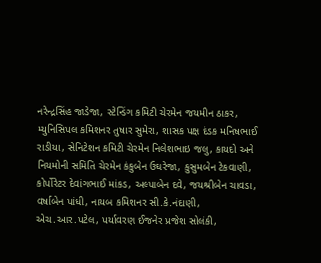નરેન્દ્રસિંહ જાડેજા, સ્ટેન્ડિંગ કમિટી ચેરમેન જયમીન ઠાકર, મ્યુનિસિપલ કમિશનર તુષાર સુમેરા, શાસક પક્ષ દંડક મનિષભાઈ રાડીયા, સેનિટેશન કમિટી ચેરમેન નિલેશભાઇ જલુ, કાયદો અને નિયમોની સમિતિ ચેરમેન કંકુબેન ઉઘરેજા, કુસુમબેન ટેકવાણી, કોર્પોરેટર દેવાંગભાઈ માંકડ, અલ્પાબેન દવે, જયશ્રીબેન ચાવડા, વર્ષાબેન પાંધી, નાયબ કમિશનર સી.કે.નંદાણી, એચ.આર.પટેલ, પર્યાવરણ ઈજનેર પ્રજેશ સોલંકી,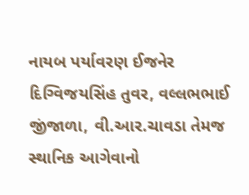નાયબ પર્યાવરણ ઈજનેર દિગ્વિજયસિંહ તુવર, વલ્લભભાઈ જીંજાળા, વી.આર.ચાવડા તેમજ સ્થાનિક આગેવાનો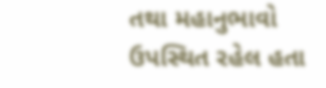તથા મહાનુભાવો ઉપસ્થિત રહેલ હતા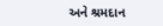અને શ્રમદાન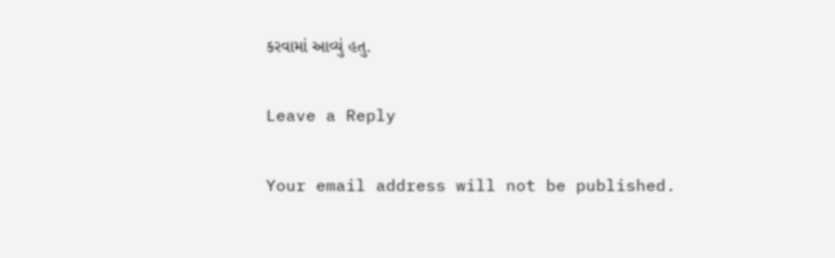કરવામાં આવ્યું હતુ.

Leave a Reply

Your email address will not be published.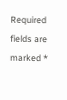Required fields are marked *